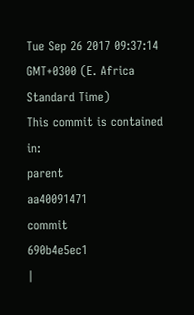Tue Sep 26 2017 09:37:14 GMT+0300 (E. Africa Standard Time)
This commit is contained in:
parent
aa40091471
commit
690b4e5ec1
|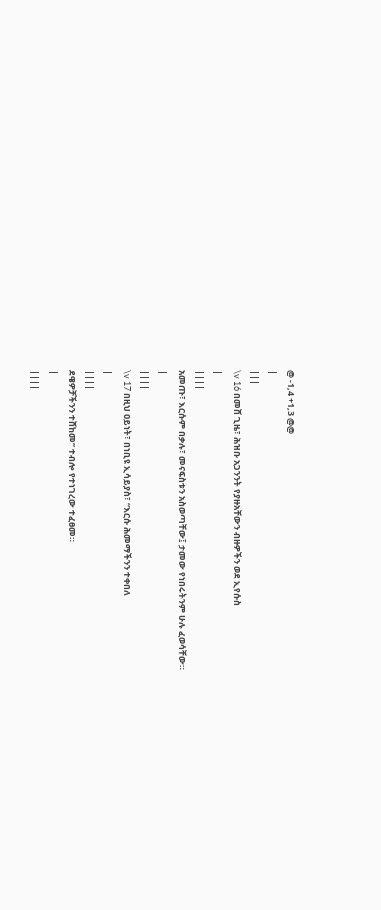@ -1,4 +1,3 @@
|
|||
\v 16 በመሸ ጊዜ፣ ሕዝቡ አጋንንት የያዙአቸውን ብዙዎችን ወደ ኢየሱስ
|
||||
አመጡ፣ እርሱም በቃሉ፣ መናፍስቱን አስወጣቸው፤ ታመው የነበሩትንም ሁሉ ፈወሳቸው።
|
||||
\v 17 በዚህ ዐይነት፣ በነቢዩ ኢሳይያስ፣ “እርሱ ሕመማችንን ተቀበለ
|
||||
ደዌዎቻችንን ተሸከመ” ተብሎ የተነገረው ተፈፀመ።
|
||||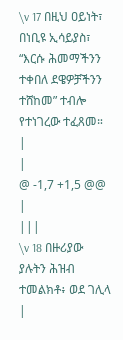\v 17 በዚህ ዐይነት፣ በነቢዩ ኢሳይያስ፣ “እርሱ ሕመማችንን ተቀበለ ደዌዎቻችንን ተሸከመ” ተብሎ የተነገረው ተፈጸመ።
|
|
@ -1,7 +1,5 @@
|
|||
\v 18 በዙሪያው ያሉትን ሕዝብ ተመልክቶ፥ ወደ ገሊላ
|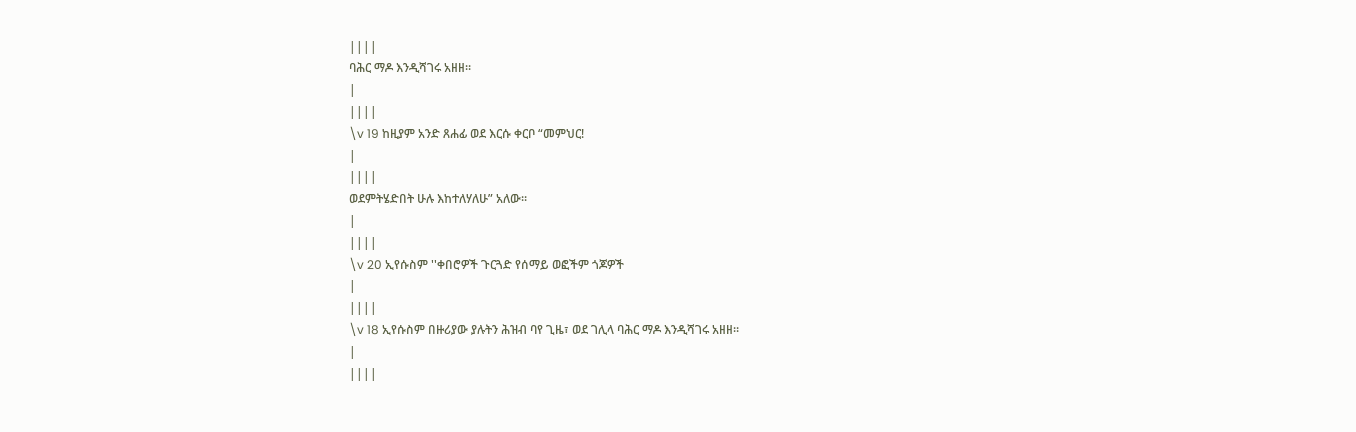||||
ባሕር ማዶ እንዲሻገሩ አዘዘ።
|
||||
\v 19 ከዚያም አንድ ጸሐፊ ወደ እርሱ ቀርቦ “መምህር!
|
||||
ወደምትሄድበት ሁሉ እከተለሃለሁ” አለው።
|
||||
\v 20 ኢየሱስም ''ቀበሮዎች ጉርጓድ የሰማይ ወፎችም ጎጆዎች
|
||||
\v 18 ኢየሱስም በዙሪያው ያሉትን ሕዝብ ባየ ጊዜ፣ ወደ ገሊላ ባሕር ማዶ እንዲሻገሩ አዘዘ።
|
||||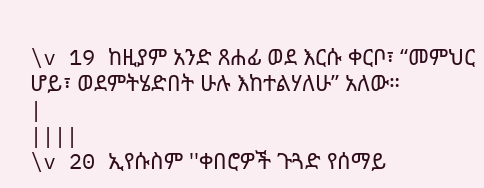\v 19 ከዚያም አንድ ጸሐፊ ወደ እርሱ ቀርቦ፣ “መምህር ሆይ፣ ወደምትሄድበት ሁሉ እከተልሃለሁ” አለው።
|
||||
\v 20 ኢየሱስም ''ቀበሮዎች ጉጓድ የሰማይ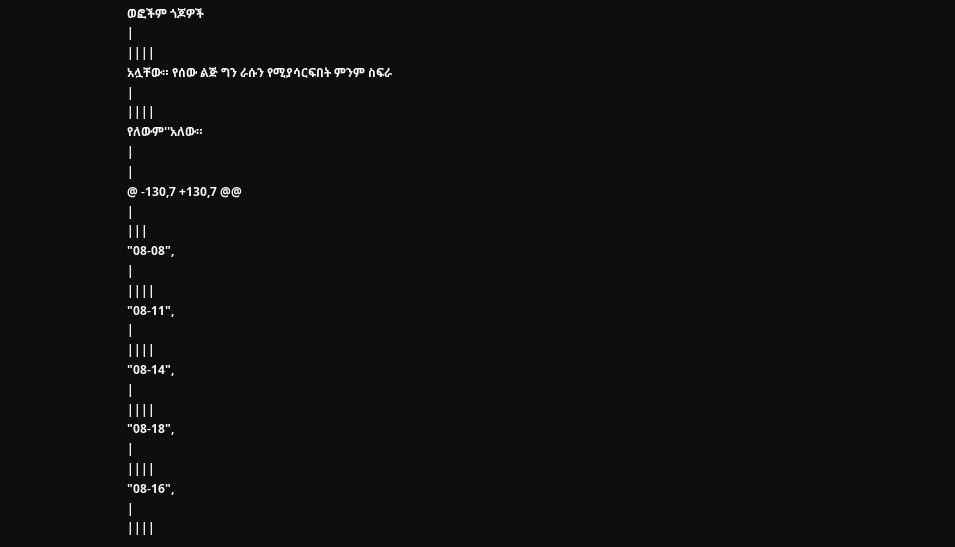ወፎችም ጎጆዎች
|
||||
አሏቸው። የሰው ልጅ ግን ራሱን የሚያሳርፍበት ምንም ስፍራ
|
||||
የለውም''አለው።
|
|
@ -130,7 +130,7 @@
|
|||
"08-08",
|
||||
"08-11",
|
||||
"08-14",
|
||||
"08-18",
|
||||
"08-16",
|
||||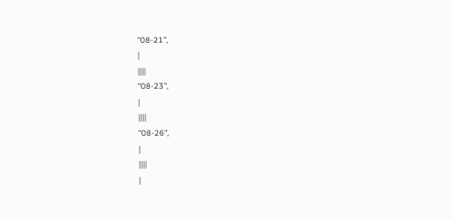"08-21",
|
||||
"08-23",
|
||||
"08-26",
|
||||
|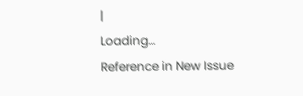|
Loading…
Reference in New Issue